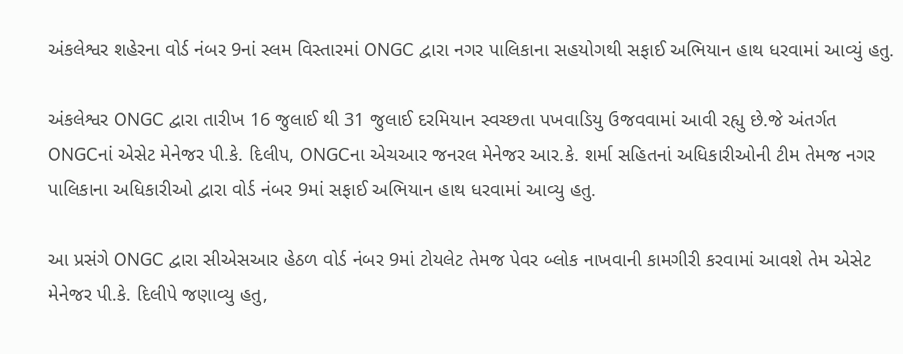અંકલેશ્વર શહેરના વોર્ડ નંબર 9નાં સ્લમ વિસ્તારમાં ONGC દ્વારા નગર પાલિકાના સહયોગથી સફાઈ અભિયાન હાથ ધરવામાં આવ્યું હતુ.

અંકલેશ્વર ONGC દ્વારા તારીખ 16 જુલાઈ થી 31 જુલાઈ દરમિયાન સ્વચ્છતા પખવાડિયુ ઉજવવામાં આવી રહ્યુ છે.જે અંતર્ગત ONGCનાં એસેટ મેનેજર પી.કે. દિલીપ, ONGCના એચઆર જનરલ મેનેજર આર.કે. શર્મા સહિતનાં અધિકારીઓની ટીમ તેમજ નગર પાલિકાના અધિકારીઓ દ્વારા વોર્ડ નંબર 9માં સફાઈ અભિયાન હાથ ધરવામાં આવ્યુ હતુ.

આ પ્રસંગે ONGC દ્વારા સીએસઆર હેઠળ વોર્ડ નંબર 9માં ટોયલેટ તેમજ પેવર બ્લોક નાખવાની કામગીરી કરવામાં આવશે તેમ એસેટ મેનેજર પી.કે. દિલીપે જણાવ્યુ હતુ,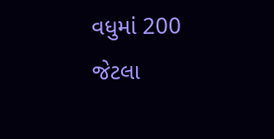વધુમાં 200 જેટલા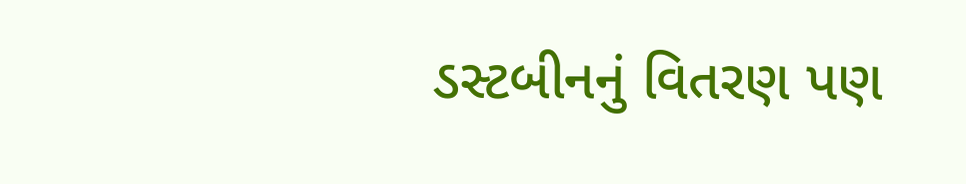ડસ્ટબીનનું વિતરણ પણ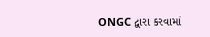ONGC દ્વારા કરવામાં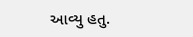આવ્યુ હતુ.